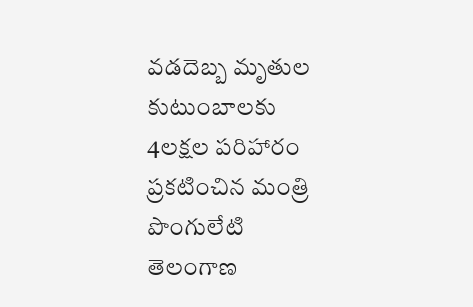వడదెబ్బ మృతుల కుటుంబాలకు 4లక్షల పరిహారం ప్రకటించిన మంత్రి పొంగులేటి
తెలంగాణ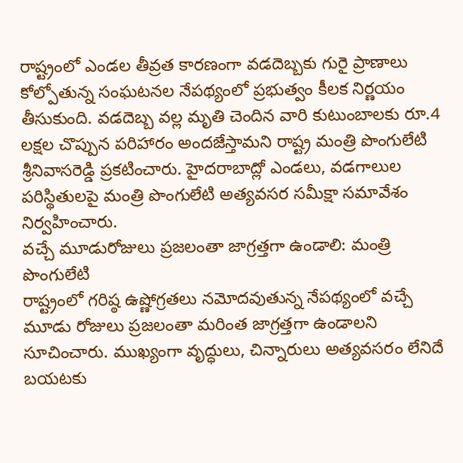రాష్ట్రంలో ఎండల తీవ్రత కారణంగా వడదెబ్బకు గురై ప్రాణాలు కోల్పోతున్న సంఘటనల నేపథ్యంలో ప్రభుత్వం కీలక నిర్ణయం తీసుకుంది. వడదెబ్బ వల్ల మృతి చెందిన వారి కుటుంబాలకు రూ.4 లక్షల చొప్పున పరిహారం అందజేస్తామని రాష్ట్ర మంత్రి పొంగులేటి శ్రీనివాసరెడ్డి ప్రకటించారు. హైదరాబాద్లో ఎండలు, వడగాలుల పరిస్థితులపై మంత్రి పొంగులేటి అత్యవసర సమీక్షా సమావేశం నిర్వహించారు.
వచ్చే మూడురోజులు ప్రజలంతా జాగ్రత్తగా ఉండాలి: మంత్రి పొంగులేటి
రాష్ట్రంలో గరిష్ఠ ఉష్ణోగ్రతలు నమోదవుతున్న నేపథ్యంలో వచ్చే మూడు రోజులు ప్రజలంతా మరింత జాగ్రత్తగా ఉండాలని సూచించారు. ముఖ్యంగా వృద్ధులు, చిన్నారులు అత్యవసరం లేనిదే బయటకు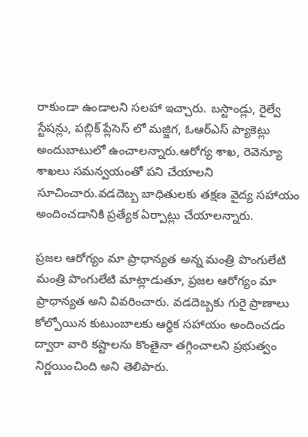రాకుండా ఉండాలని సలహా ఇచ్చారు. బస్టాండ్లు, రైల్వే స్టేషన్లు, పబ్లిక్ ప్లేసెస్ లో మజ్జిగ, ఓఆర్ఎస్ ప్యాకెట్లు అందుబాటులో ఉంచాలన్నారు.ఆరోగ్య శాఖ, రెవెన్యూ శాఖలు సమన్వయంతో పని చేయాలని సూచించారు.వడదెబ్బ బాధితులకు తక్షణ వైద్య సహాయం అందించడానికి ప్రత్యేక ఏర్పాట్లు చేయాలన్నారు.

ప్రజల ఆరోగ్యం మా ప్రాధాన్యత అన్న మంత్రి పొంగులేటి
మంత్రి పొంగులేటి మాట్లాడుతూ, ప్రజల ఆరోగ్యం మా ప్రాధాన్యత అని వివరించారు. వడదెబ్బకు గురై ప్రాణాలు కోల్పోయిన కుటుంబాలకు ఆర్థిక సహాయం అందించడం ద్వారా వారి కష్టాలను కొంతైనా తగ్గించాలని ప్రభుత్వం నిర్ణయించింది అని తెలిపారు.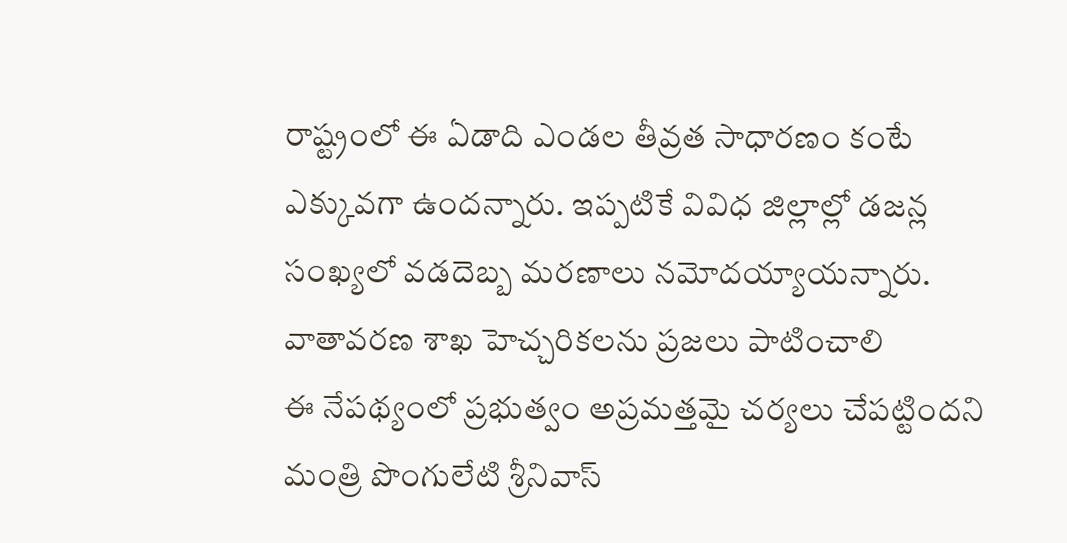రాష్ట్రంలో ఈ ఏడాది ఎండల తీవ్రత సాధారణం కంటే ఎక్కువగా ఉందన్నారు. ఇప్పటికే వివిధ జిల్లాల్లో డజన్ల సంఖ్యలో వడదెబ్బ మరణాలు నమోదయ్యాయన్నారు.
వాతావరణ శాఖ హెచ్చరికలను ప్రజలు పాటించాలి
ఈ నేపథ్యంలో ప్రభుత్వం అప్రమత్తమై చర్యలు చేపట్టిందని మంత్రి పొంగులేటి శ్రీనివాస్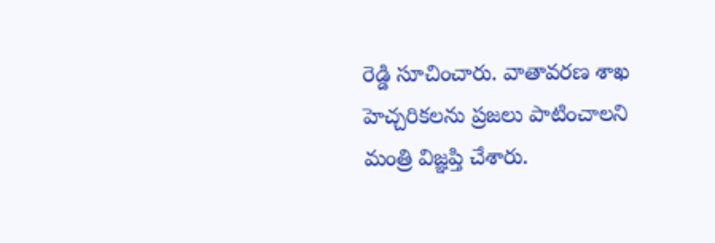రెడ్డి సూచించారు. వాతావరణ శాఖ హెచ్చరికలను ప్రజలు పాటించాలని మంత్రి విజ్ఞప్తి చేశారు.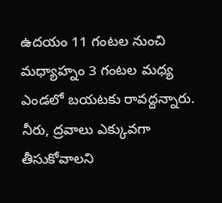ఉదయం 11 గంటల నుంచి మధ్యాహ్నం 3 గంటల మధ్య ఎండలో బయటకు రావద్దన్నారు. నీరు, ద్రవాలు ఎక్కువగా తీసుకోవాలని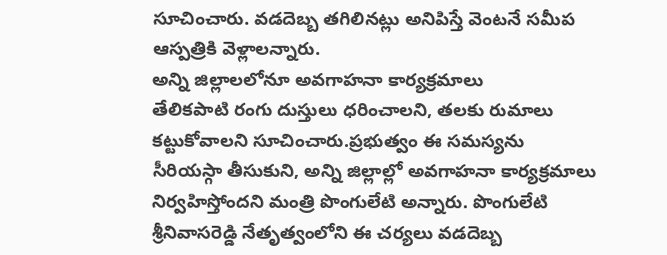సూచించారు. వడదెబ్బ తగిలినట్లు అనిపిస్తే వెంటనే సమీప ఆస్పత్రికి వెళ్లాలన్నారు.
అన్ని జిల్లాలలోనూ అవగాహనా కార్యక్రమాలు
తేలికపాటి రంగు దుస్తులు ధరించాలని, తలకు రుమాలు కట్టుకోవాలని సూచించారు.ప్రభుత్వం ఈ సమస్యను సీరియస్గా తీసుకుని, అన్ని జిల్లాల్లో అవగాహనా కార్యక్రమాలు నిర్వహిస్తోందని మంత్రి పొంగులేటి అన్నారు. పొంగులేటి శ్రీనివాసరెడ్డి నేతృత్వంలోని ఈ చర్యలు వడదెబ్బ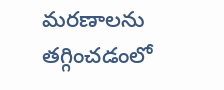మరణాలను తగ్గించడంలో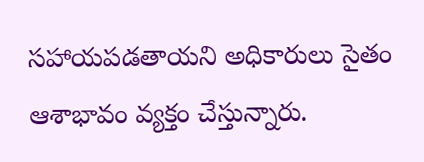సహాయపడతాయని అధికారులు సైతం ఆశాభావం వ్యక్తం చేస్తున్నారు.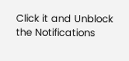Click it and Unblock the Notifications